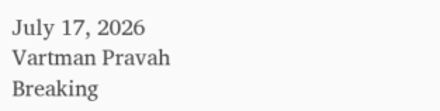July 17, 2026
Vartman Pravah
Breaking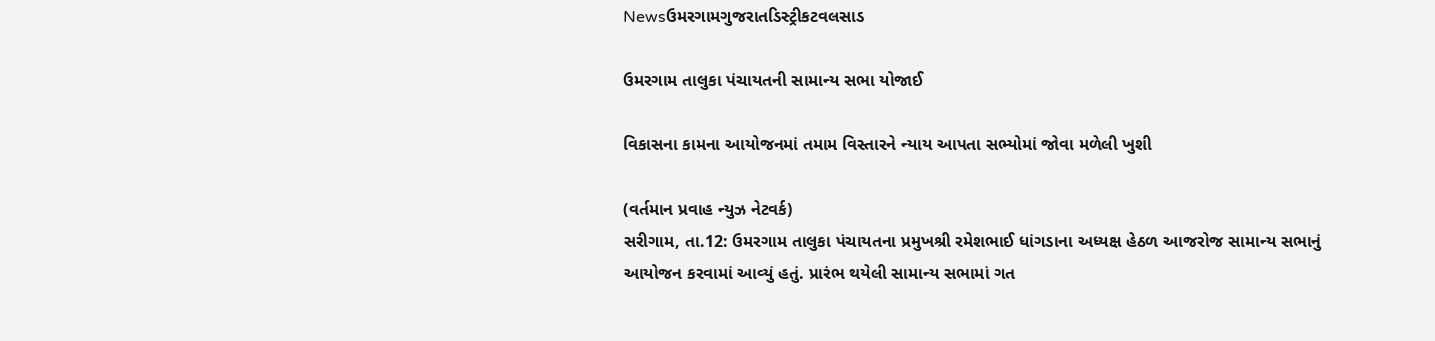Newsઉમરગામગુજરાતડિસ્ટ્રીકટવલસાડ

ઉમરગામ તાલુકા પંચાયતની સામાન્‍ય સભા યોજાઈ

વિકાસના કામના આયોજનમાં તમામ વિસ્‍તારને ન્‍યાય આપતા સભ્‍યોમાં જોવા મળેલી ખુશી

(વર્તમાન પ્રવાહ ન્‍યુઝ નેટવર્ક)
સરીગામ, તા.12: ઉમરગામ તાલુકા પંચાયતના પ્રમુખશ્રી રમેશભાઈ ધાંગડાના અધ્‍યક્ષ હેઠળ આજરોજ સામાન્‍ય સભાનું આયોજન કરવામાં આવ્‍યું હતું. પ્રારંભ થયેલી સામાન્‍ય સભામાં ગત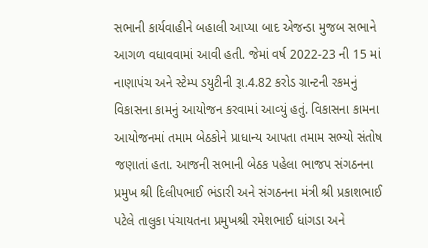સભાની કાર્યવાહીને બહાલી આપ્‍યા બાદ એજન્‍ડા મુજબ સભાને આગળ વધાવવામાં આવી હતી. જેમાં વર્ષ 2022-23 ની 15 માં નાણાપંચ અને સ્‍ટેમ્‍પ ડયુટીની રૂા.4.82 કરોડ ગ્રાન્‍ટની રકમનું વિકાસના કામનું આયોજન કરવામાં આવ્‍યું હતું. વિકાસના કામના આયોજનમાં તમામ બેઠકોને પ્રાધાન્‍ય આપતા તમામ સભ્‍યો સંતોષ જણાતાં હતા. આજની સભાની બેઠક પહેલા ભાજપ સંગઠનના પ્રમુખ શ્રી દિલીપભાઈ ભંડારી અને સંગઠનના મંત્રી શ્રી પ્રકાશભાઈ પટેલે તાલુકા પંચાયતના પ્રમુખશ્રી રમેશભાઈ ધાંગડા અને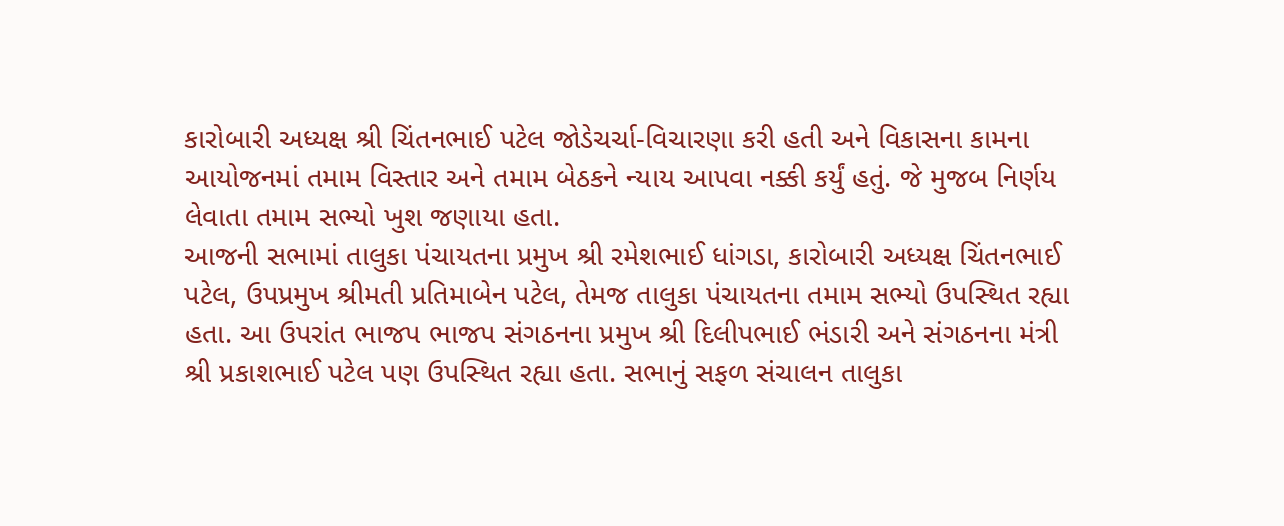કારોબારી અધ્‍યક્ષ શ્રી ચિંતનભાઈ પટેલ જોડેચર્ચા-વિચારણા કરી હતી અને વિકાસના કામના આયોજનમાં તમામ વિસ્‍તાર અને તમામ બેઠકને ન્‍યાય આપવા નક્કી કર્યું હતું. જે મુજબ નિર્ણય લેવાતા તમામ સભ્‍યો ખુશ જણાયા હતા.
આજની સભામાં તાલુકા પંચાયતના પ્રમુખ શ્રી રમેશભાઈ ધાંગડા, કારોબારી અધ્‍યક્ષ ચિંતનભાઈ પટેલ, ઉપપ્રમુખ શ્રીમતી પ્રતિમાબેન પટેલ, તેમજ તાલુકા પંચાયતના તમામ સભ્‍યો ઉપસ્‍થિત રહ્યા હતા. આ ઉપરાંત ભાજપ ભાજપ સંગઠનના પ્રમુખ શ્રી દિલીપભાઈ ભંડારી અને સંગઠનના મંત્રી શ્રી પ્રકાશભાઈ પટેલ પણ ઉપસ્‍થિત રહ્યા હતા. સભાનું સફળ સંચાલન તાલુકા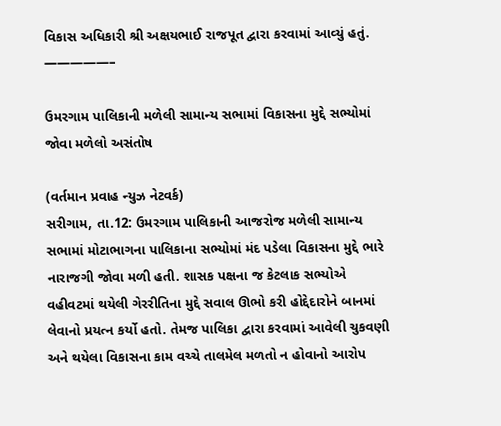વિકાસ અધિકારી શ્રી અક્ષયભાઈ રાજપૂત દ્વારા કરવામાં આવ્‍યું હતું.
—————–

ઉમરગામ પાલિકાની મળેલી સામાન્‍ય સભામાં વિકાસના મુદ્દે સભ્‍યોમાં જોવા મળેલો અસંતોષ

(વર્તમાન પ્રવાહ ન્‍યુઝ નેટવર્ક)
સરીગામ, તા.12: ઉમરગામ પાલિકાની આજરોજ મળેલી સામાન્‍ય સભામાં મોટાભાગના પાલિકાના સભ્‍યોમાં મંદ પડેલા વિકાસના મુદ્દે ભારે નારાજગી જોવા મળી હતી. શાસક પક્ષના જ કેટલાક સભ્‍યોએ વહીવટમાં થયેલી ગેરરીતિના મુદ્દે સવાલ ઊભો કરી હોદ્દેદારોને બાનમાં લેવાનો પ્રયત્‍ન કર્યો હતો. તેમજ પાલિકા દ્વારા કરવામાં આવેલી ચુકવણી અને થયેલા વિકાસના કામ વચ્‍ચે તાલમેલ મળતો ન હોવાનો આરોપ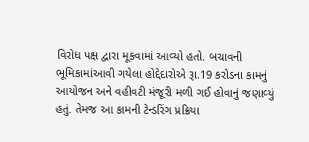વિરોધ પક્ષ દ્વારા મૂકવામાં આવ્‍યો હતો. બચાવની ભૂમિકામાંઆવી ગયેલા હોદ્દેદારોએ રૂા.19 કરોડના કામનું આયોજન અને વહીવટી મંજૂરી મળી ગઈ હોવાનું જણાવ્‍યું હતું. તેમજ આ કામની ટેન્‍ડરિંગ પ્રક્રિયા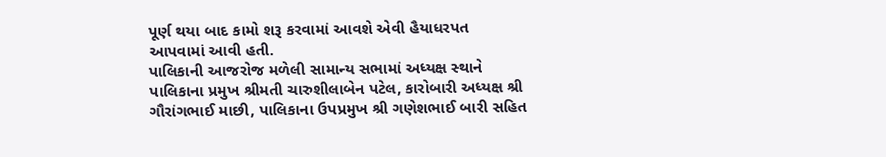પૂર્ણ થયા બાદ કામો શરૂ કરવામાં આવશે એવી હૈયાધરપત આપવામાં આવી હતી.
પાલિકાની આજરોજ મળેલી સામાન્‍ય સભામાં અધ્‍યક્ષ સ્‍થાને પાલિકાના પ્રમુખ શ્રીમતી ચારુશીલાબેન પટેલ, કારોબારી અધ્‍યક્ષ શ્રી ગૌરાંગભાઈ માછી, પાલિકાના ઉપપ્રમુખ શ્રી ગણેશભાઈ બારી સહિત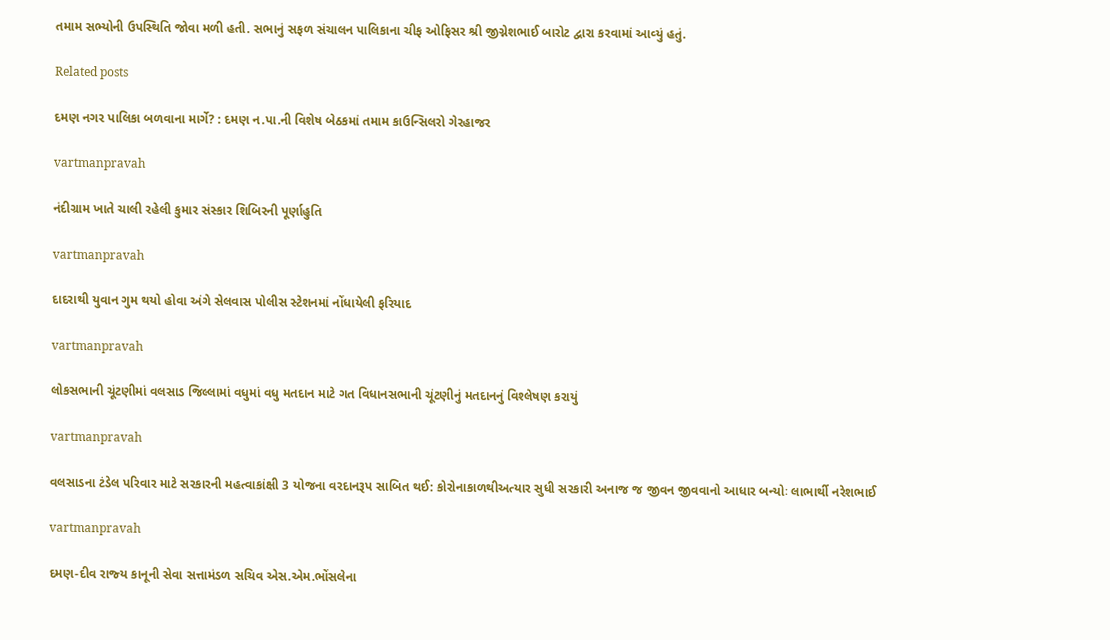તમામ સભ્‍યોની ઉપસ્‍થિતિ જોવા મળી હતી. સભાનું સફળ સંચાલન પાલિકાના ચીફ ઓફિસર શ્રી જીગ્નેશભાઈ બારોટ દ્વારા કરવામાં આવ્‍યું હતું.

Related posts

દમણ નગર પાલિકા બળવાના માર્ગે? : દમણ ન.પા.ની વિશેષ બેઠકમાં તમામ કાઉન્‍સિલરો ગેરહાજર

vartmanpravah

નંદીગ્રામ ખાતે ચાલી રહેલી કુમાર સંસ્‍કાર શિબિરની પૂર્ણાહુતિ

vartmanpravah

દાદરાથી યુવાન ગુમ થયો હોવા અંગે સેલવાસ પોલીસ સ્‍ટેશનમાં નોંધાયેલી ફરિયાદ

vartmanpravah

લોકસભાની ચૂંટણીમાં વલસાડ જિલ્લામાં વધુમાં વધુ મતદાન માટે ગત વિધાનસભાની ચૂંટણીનું મતદાનનું વિશ્‍લેષણ કરાયું

vartmanpravah

વલસાડના ટંડેલ પરિવાર માટે સરકારની મહત્‍વાકાંક્ષી 3 યોજના વરદાનરૂપ સાબિત થઈ: કોરોનાકાળથીઅત્‍યાર સુધી સરકારી અનાજ જ જીવન જીવવાનો આધાર બન્‍યોઃ લાભાર્થી નરેશભાઈ

vartmanpravah

દમણ-દીવ રાજ્‍ય કાનૂની સેવા સત્તામંડળ સચિવ એસ.એમ.ભોંસલેના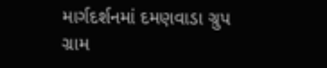માર્ગદર્શનમાં દમણવાડા ગ્રુપ ગ્રામ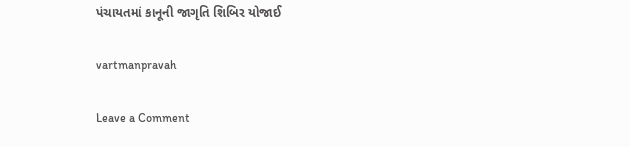પંચાયતમાં કાનૂની જાગૃતિ શિબિર યોજાઈ

vartmanpravah

Leave a Comment